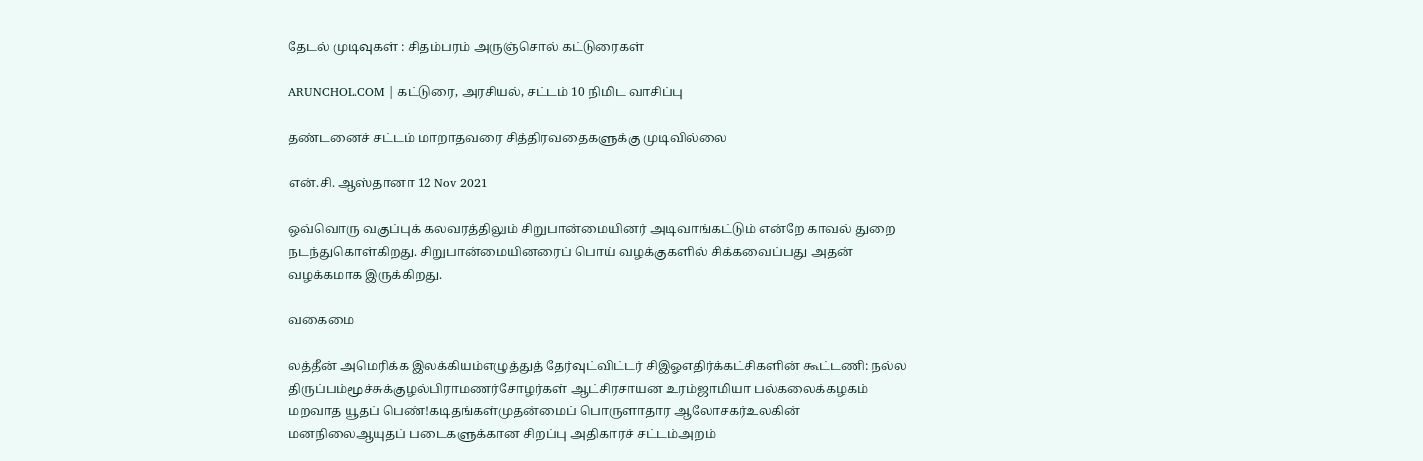தேடல் முடிவுகள் : சிதம்பரம் அருஞ்சொல் கட்டுரைகள்

ARUNCHOL.COM | கட்டுரை, அரசியல், சட்டம் 10 நிமிட வாசிப்பு

தண்டனைச் சட்டம் மாறாதவரை சித்திரவதைகளுக்கு முடிவில்லை

என்.சி. ஆஸ்தானா 12 Nov 2021

ஒவ்வொரு வகுப்புக் கலவரத்திலும் சிறுபான்மையினர் அடிவாங்கட்டும் என்றே காவல் துறை நடந்துகொள்கிறது. சிறுபான்மையினரைப் பொய் வழக்குகளில் சிக்கவைப்பது அதன் வழக்கமாக இருக்கிறது.

வகைமை

லத்தீன் அமெரிக்க இலக்கியம்எழுத்துத் தேர்வுட்விட்டர் சிஇஓஎதிர்க்கட்சிகளின் கூட்டணி: நல்ல திருப்பம்மூச்சுக்குழல்பிராமணர்சோழர்கள் ஆட்சிரசாயன உரம்ஜாமியா பல்கலைக்கழகம் மறவாத யூதப் பெண்!கடிதங்கள்முதன்மைப் பொருளாதார ஆலோசகர்உலகின் மனநிலைஆயுதப் படைகளுக்கான சிறப்பு அதிகாரச் சட்டம்அறம்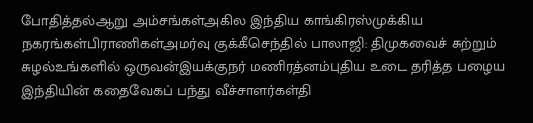போதித்தல்ஆறு அம்சங்கள்அகில இந்திய காங்கிரஸ்முக்கிய நகரங்கள்பிராணிகள்அமர்வு குக்கீசெந்தில் பாலாஜி: திமுகவைச் சுற்றும் சுழல்உங்களில் ஒருவன்இயக்குநர் மணிரத்னம்புதிய உடை தரித்த பழைய இந்தியின் கதைவேகப் பந்து வீச்சாளர்கள்தி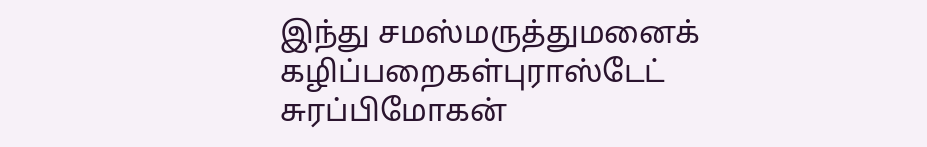இந்து சமஸ்மருத்துமனைக் கழிப்பறைகள்புராஸ்டேட் சுரப்பிமோகன்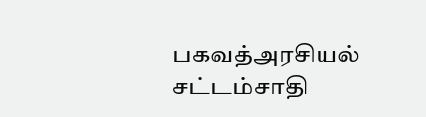பகவத்அரசியல் சட்டம்சாதி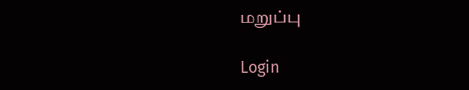மறுப்பு

Login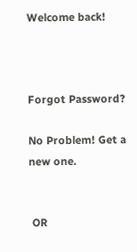Welcome back!



Forgot Password?

No Problem! Get a new one.


 OR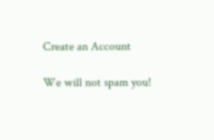Create an Account

We will not spam you!